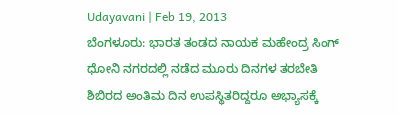Udayavani | Feb 19, 2013
ಬೆಂಗಳೂರು: ಭಾರತ ತಂಡದ ನಾಯಕ ಮಹೇಂದ್ರ ಸಿಂಗ್ ಧೋನಿ ನಗರದಲ್ಲಿ ನಡೆದ ಮೂರು ದಿನಗಳ ತರಬೇತಿ ಶಿಬಿರದ ಅಂತಿಮ ದಿನ ಉಪಸ್ಥಿತರಿದ್ದರೂ ಅಭ್ಯಾಸಕ್ಕೆ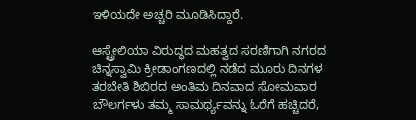ಇಳಿಯದೇ ಅಚ್ಚರಿ ಮೂಡಿಸಿದ್ದಾರೆ.

ಆಸ್ಟ್ರೇಲಿಯಾ ವಿರುದ್ಧದ ಮಹತ್ವದ ಸರಣಿಗಾಗಿ ನಗರದ ಚಿನ್ನಸ್ವಾಮಿ ಕ್ರೀಡಾಂಗಣದಲ್ಲಿ ನಡೆದ ಮೂರು ದಿನಗಳ ತರಬೇತಿ ಶಿಬಿರದ ಅಂತಿಮ ದಿನವಾದ ಸೋಮವಾರ ಬೌಲರ್ಗಳು ತಮ್ಮ ಸಾಮರ್ಥ್ಯವನ್ನು ಓರೆಗೆ ಹಚ್ಚಿದರೆ,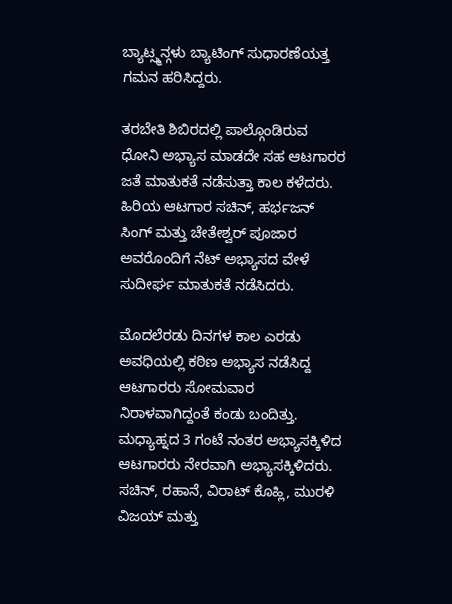ಬ್ಯಾಟ್ಸ್ಮನ್ಗಳು ಬ್ಯಾಟಿಂಗ್ ಸುಧಾರಣೆಯತ್ತ ಗಮನ ಹರಿಸಿದ್ದರು.

ತರಬೇತಿ ಶಿಬಿರದಲ್ಲಿ ಪಾಲ್ಗೊಂಡಿರುವ ಧೋನಿ ಅಭ್ಯಾಸ ಮಾಡದೇ ಸಹ ಆಟಗಾರರ ಜತೆ ಮಾತುಕತೆ ನಡೆಸುತ್ತಾ ಕಾಲ ಕಳೆದರು. ಹಿರಿಯ ಆಟಗಾರ ಸಚಿನ್, ಹರ್ಭಜನ್ ಸಿಂಗ್ ಮತ್ತು ಚೇತೇಶ್ವರ್ ಪೂಜಾರ ಅವರೊಂದಿಗೆ ನೆಟ್ ಅಭ್ಯಾಸದ ವೇಳೆ ಸುದೀರ್ಘ ಮಾತುಕತೆ ನಡೆಸಿದರು.

ಮೊದಲೆರಡು ದಿನಗಳ ಕಾಲ ಎರಡು ಅವಧಿಯಲ್ಲಿ ಕಠಿಣ ಅಭ್ಯಾಸ ನಡೆಸಿದ್ದ ಆಟಗಾರರು ಸೋಮವಾರ ನಿರಾಳವಾಗಿದ್ದಂತೆ ಕಂಡು ಬಂದಿತ್ತು. ಮಧ್ಯಾಹ್ನದ 3 ಗಂಟೆ ನಂತರ ಅಭ್ಯಾಸಕ್ಕಿಳಿದ ಆಟಗಾರರು ನೇರವಾಗಿ ಅಭ್ಯಾಸಕ್ಕಿಳಿದರು. ಸಚಿನ್, ರಹಾನೆ, ವಿರಾಟ್ ಕೊಹ್ಲಿ, ಮುರಳಿ ವಿಜಯ್ ಮತ್ತು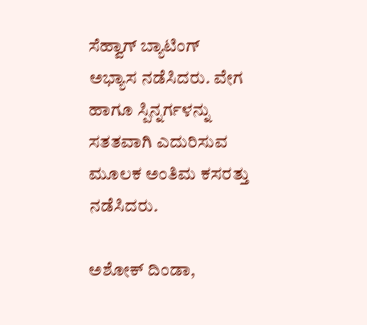ಸೆಹ್ವಾಗ್ ಬ್ಯಾಟಿಂಗ್ ಅಭ್ಯಾಸ ನಡೆಸಿದರು. ವೇಗ ಹಾಗೂ ಸ್ಪಿನ್ನರ್ಗಳನ್ನು ಸತತವಾಗಿ ಎದುರಿಸುವ ಮೂಲಕ ಅಂತಿಮ ಕಸರತ್ತು ನಡೆಸಿದರು.

ಅಶೋಕ್ ದಿಂಡಾ,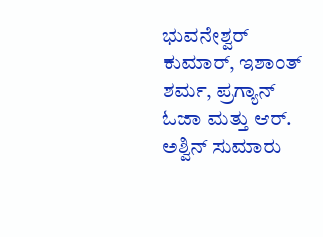ಭುವನೇಶ್ವರ್ ಕುಮಾರ್, ಇಶಾಂತ್ ಶರ್ಮ, ಪ್ರಗ್ಯಾನ್ ಓಜಾ ಮತ್ತು ಆರ್. ಅಶ್ವಿನ್ ಸುಮಾರು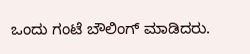ಒಂದು ಗಂಟೆ ಬೌಲಿಂಗ್ ಮಾಡಿದರು.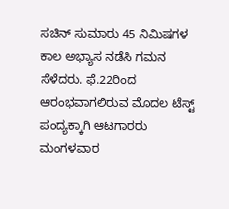ಸಚಿನ್ ಸುಮಾರು 45 ನಿಮಿಷಗಳ ಕಾಲ ಅಭ್ಯಾಸ ನಡೆಸಿ ಗಮನ ಸೆಳೆದರು. ಫೆ.22ರಿಂದ ಆರಂಭವಾಗಲಿರುವ ಮೊದಲ ಟೆಸ್ಟ್ ಪಂದ್ಯಕ್ಕಾಗಿ ಆಟಗಾರರು ಮಂಗಳವಾರ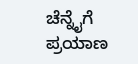ಚೆನ್ನೈಗೆ ಪ್ರಯಾಣ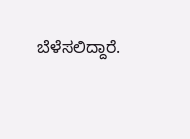ಬೆಳೆಸಲಿದ್ದಾರೆ.